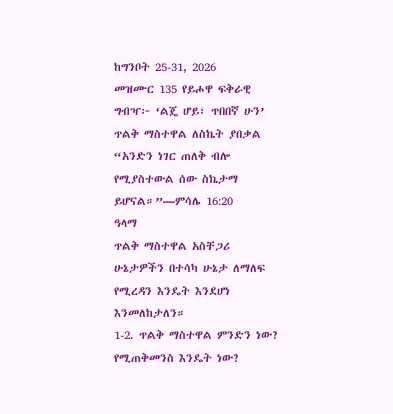ከግንቦት 25-31, 2026
መዝሙር 135 የይሖዋ ፍቅራዊ ግብዣ፦ ‘ልጄ ሆይ፣ ጥበበኛ ሁን’
ጥልቅ ማስተዋል ለስኬት ያበቃል
“አንድን ነገር ጠለቅ ብሎ የሚያስተውል ሰው ስኬታማ ይሆናል።”—ምሳሌ 16:20
ዓላማ
ጥልቅ ማስተዋል አስቸጋሪ ሁኔታዎችን በተሳካ ሁኔታ ለማለፍ የሚረዳን እንዴት እንደሆነ እንመለከታለን።
1-2. ጥልቅ ማስተዋል ምንድን ነው? የሚጠቅመንስ እንዴት ነው?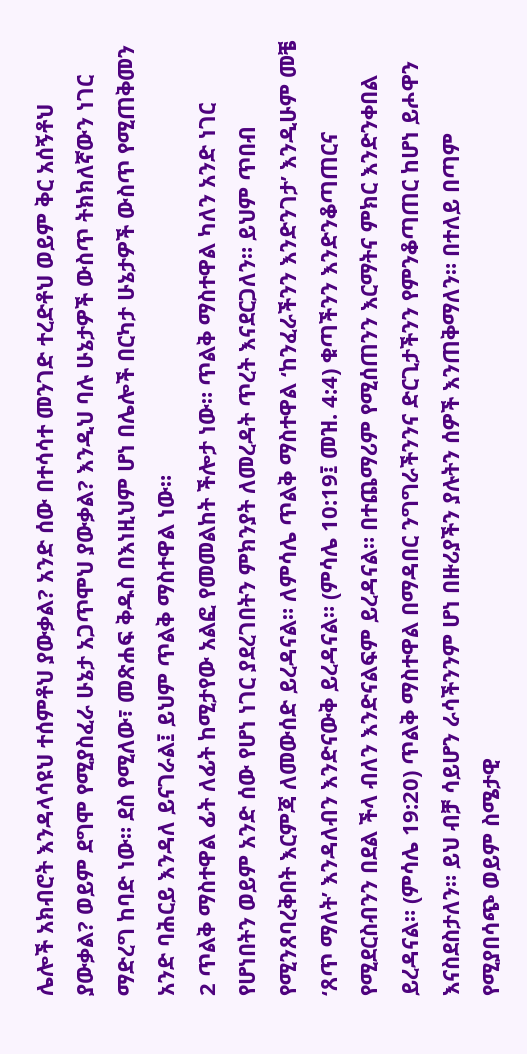ሌሎች አክብሮት እንዳላሳዩህ ተሰምቶህ ያውቃል? አንድ ሰው በተሳሳተ መንገድ ተረድቶህ ወይም ቅር አሰኝቶህ ያውቃል? ወይም ደግሞ የሚያስፈራ ሁኔታ አጋጥሞህ ያውቃል? እንዲህ ባሉ ሁኔታዎች ውስጥ ትክክለኛውን ነገር ማድረግ ከባድ ነው። ደስ የሚለው፣ መጽሐፍ ቅዱስ በእነዚህም ሆነ በሌሎች በርካታ ሁኔታዎች ውስጥ የሚጠቅመን አንድ ባሕርይ እንዳለ ይናገራል፤ ይህም ጥልቅ ማስተዋል ነው።
2 ጥልቅ ማስተዋል ፊት ለፊት ከሚታየው አልፎ የመመልከት ችሎታ ነው። ጥልቅ ማስተዋል ካለን አንድ ነገር የሆነበትን ወይም አንድ ሰው የሆነ ነገር ያደረገበትን ምክንያት ለመረዳት ጥረት እናደርጋለን። ይህም ጥበብ የሚንጸባረቅበት እርምጃ ለመውሰድ ይረዳናል። ለምሳሌ ጥልቅ ማስተዋል ‘ከንፈራችንን እንድንገታ’ እንዲሁም መቼ ‘ጸጥ ማለት’ እንዳለብን እንድናውቅ ይረዳናል። (ምሳሌ 10:19፤ መዝ. 4:4) ቁጣችንን እንድንቆጣጠርና የሚደርስብንን በደል ችላ ብለን እንድናልፍም ይረዳናል። በተጨማሪም የሚሰጠንን እርማትና ምክር እንድንቀበል ይረዳናል። (ምሳሌ 19:20) ጥልቅ ማስተዋል በማዳበር ንግግራችንንና ድርጊታችንን የምንቆጣጠር ከሆነ ይሖዋን እናስደስታለን። ይህ ብቻ ሳይሆን ራሳችንንም ሆነ በዙሪያችን ያሉትን ሰዎች እንጠቅማለን። በተለይ በጣም የሚያበሳጭ ወይም ስሜታዊ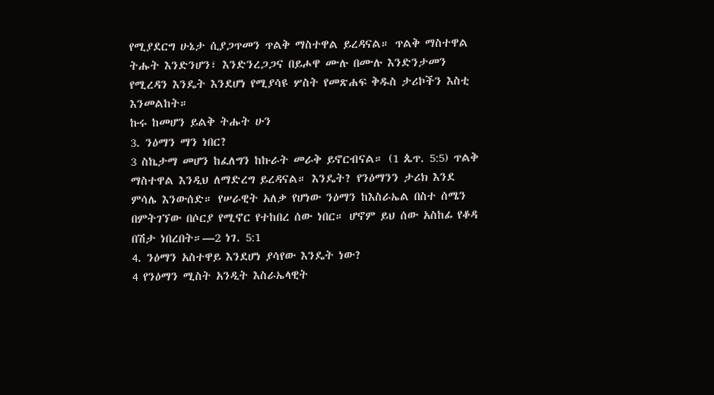የሚያደርግ ሁኔታ ሲያጋጥመን ጥልቅ ማስተዋል ይረዳናል። ጥልቅ ማስተዋል ትሑት እንድንሆን፣ እንድንረጋጋና በይሖዋ ሙሉ በሙሉ እንድንታመን የሚረዳን እንዴት እንደሆነ የሚያሳዩ ሦስት የመጽሐፍ ቅዱስ ታሪኮችን እስቲ እንመልከት።
ኩሩ ከመሆን ይልቅ ትሑት ሁን
3. ንዕማን ማን ነበር?
3 ስኬታማ መሆን ከፈለግን ከኩራት መራቅ ይኖርብናል። (1 ጴጥ. 5:5) ጥልቅ ማስተዋል እንዲህ ለማድረግ ይረዳናል። እንዴት? የንዕማንን ታሪክ እንደ ምሳሌ እንውሰድ። የሠራዊት አለቃ የሆነው ንዕማን ከእስራኤል በስተ ሰሜን በምትገኘው በሶርያ የሚኖር የተከበረ ሰው ነበር። ሆኖም ይህ ሰው አስከፊ የቆዳ በሽታ ነበረበት።—2 ነገ. 5:1
4. ንዕማን አስተዋይ እንደሆነ ያሳየው እንዴት ነው?
4 የንዕማን ሚስት አንዲት እስራኤላዊት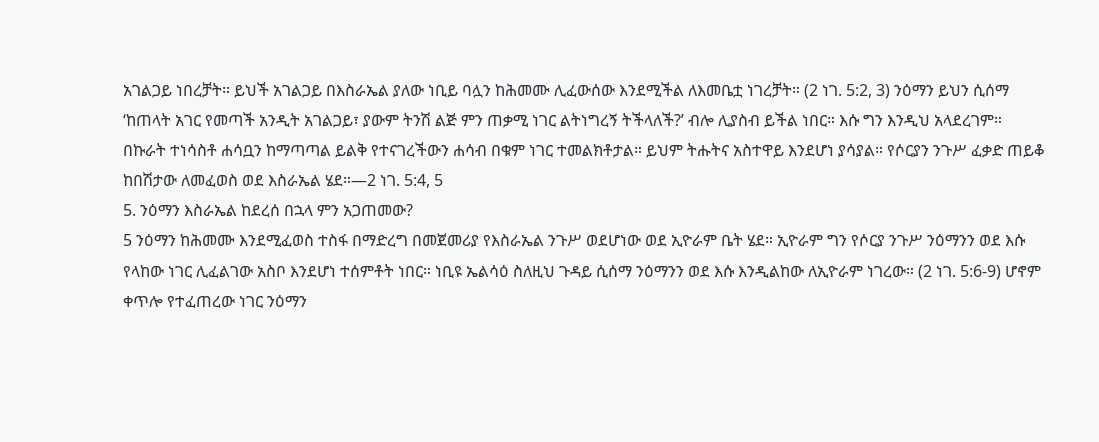አገልጋይ ነበረቻት። ይህች አገልጋይ በእስራኤል ያለው ነቢይ ባሏን ከሕመሙ ሊፈውሰው እንደሚችል ለእመቤቷ ነገረቻት። (2 ነገ. 5:2, 3) ንዕማን ይህን ሲሰማ ‘ከጠላት አገር የመጣች አንዲት አገልጋይ፣ ያውም ትንሽ ልጅ ምን ጠቃሚ ነገር ልትነግረኝ ትችላለች?’ ብሎ ሊያስብ ይችል ነበር። እሱ ግን እንዲህ አላደረገም። በኩራት ተነሳስቶ ሐሳቧን ከማጣጣል ይልቅ የተናገረችውን ሐሳብ በቁም ነገር ተመልክቶታል። ይህም ትሑትና አስተዋይ እንደሆነ ያሳያል። የሶርያን ንጉሥ ፈቃድ ጠይቆ ከበሽታው ለመፈወስ ወደ እስራኤል ሄደ።—2 ነገ. 5:4, 5
5. ንዕማን እስራኤል ከደረሰ በኋላ ምን አጋጠመው?
5 ንዕማን ከሕመሙ እንደሚፈወስ ተስፋ በማድረግ በመጀመሪያ የእስራኤል ንጉሥ ወደሆነው ወደ ኢዮራም ቤት ሄደ። ኢዮራም ግን የሶርያ ንጉሥ ንዕማንን ወደ እሱ የላከው ነገር ሊፈልገው አስቦ እንደሆነ ተሰምቶት ነበር። ነቢዩ ኤልሳዕ ስለዚህ ጉዳይ ሲሰማ ንዕማንን ወደ እሱ እንዲልከው ለኢዮራም ነገረው። (2 ነገ. 5:6-9) ሆኖም ቀጥሎ የተፈጠረው ነገር ንዕማን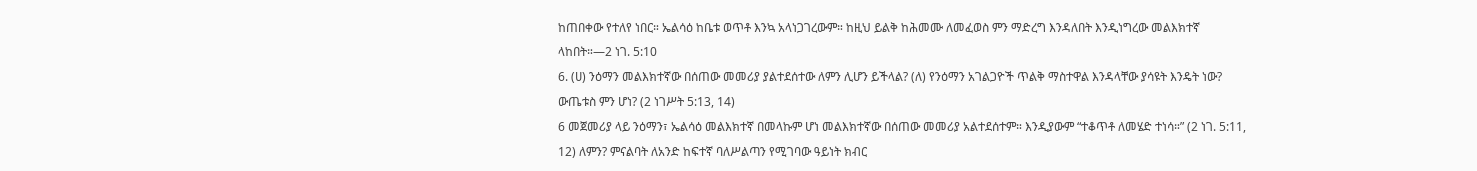ከጠበቀው የተለየ ነበር። ኤልሳዕ ከቤቱ ወጥቶ እንኳ አላነጋገረውም። ከዚህ ይልቅ ከሕመሙ ለመፈወስ ምን ማድረግ እንዳለበት እንዲነግረው መልእክተኛ ላከበት።—2 ነገ. 5:10
6. (ሀ) ንዕማን መልእክተኛው በሰጠው መመሪያ ያልተደሰተው ለምን ሊሆን ይችላል? (ለ) የንዕማን አገልጋዮች ጥልቅ ማስተዋል እንዳላቸው ያሳዩት እንዴት ነው? ውጤቱስ ምን ሆነ? (2 ነገሥት 5:13, 14)
6 መጀመሪያ ላይ ንዕማን፣ ኤልሳዕ መልእክተኛ በመላኩም ሆነ መልእክተኛው በሰጠው መመሪያ አልተደሰተም። እንዲያውም “ተቆጥቶ ለመሄድ ተነሳ።” (2 ነገ. 5:11, 12) ለምን? ምናልባት ለአንድ ከፍተኛ ባለሥልጣን የሚገባው ዓይነት ክብር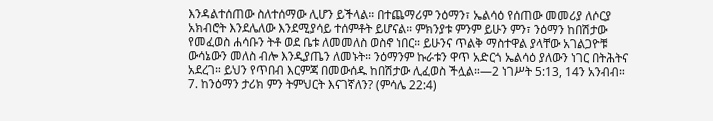እንዳልተሰጠው ስለተሰማው ሊሆን ይችላል። በተጨማሪም ንዕማን፣ ኤልሳዕ የሰጠው መመሪያ ለሶርያ አክብሮት እንደሌለው እንደሚያሳይ ተሰምቶት ይሆናል። ምክንያቱ ምንም ይሁን ምን፣ ንዕማን ከበሽታው የመፈወስ ሐሳቡን ትቶ ወደ ቤቱ ለመመለስ ወስኖ ነበር። ይሁንና ጥልቅ ማስተዋል ያላቸው አገልጋዮቹ ውሳኔውን መለስ ብሎ እንዲያጤን ለመኑት። ንዕማንም ኩራቱን ዋጥ አድርጎ ኤልሳዕ ያለውን ነገር በትሕትና አደረገ። ይህን የጥበብ እርምጃ በመውሰዱ ከበሽታው ሊፈወስ ችሏል።—2 ነገሥት 5:13, 14ን አንብብ።
7. ከንዕማን ታሪክ ምን ትምህርት እናገኛለን? (ምሳሌ 22:4)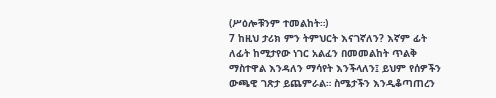(ሥዕሎቹንም ተመልከት።)
7 ከዚህ ታሪክ ምን ትምህርት እናገኛለን? እኛም ፊት ለፊት ከሚታየው ነገር አልፈን በመመልከት ጥልቅ ማስተዋል እንዳለን ማሳየት እንችላለን፤ ይህም የሰዎችን ውጫዊ ገጽታ ይጨምራል። ስሜታችን እንዲቆጣጠረን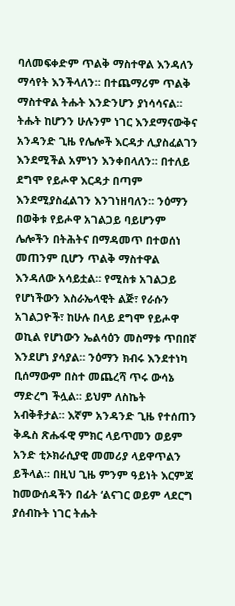ባለመፍቀድም ጥልቅ ማስተዋል እንዳለን ማሳየት እንችላለን። በተጨማሪም ጥልቅ ማስተዋል ትሑት እንድንሆን ያነሳሳናል። ትሑት ከሆንን ሁሉንም ነገር እንደማናውቅና አንዳንድ ጊዜ የሌሎች እርዳታ ሊያስፈልገን እንደሚችል አምነን እንቀበላለን። በተለይ ደግሞ የይሖዋ እርዳታ በጣም እንደሚያስፈልገን እንገነዘባለን። ንዕማን በወቅቱ የይሖዋ አገልጋይ ባይሆንም ሌሎችን በትሕትና በማዳመጥ በተወሰነ መጠንም ቢሆን ጥልቅ ማስተዋል እንዳለው አሳይቷል። የሚስቱ አገልጋይ የሆነችውን እስራኤላዊት ልጅ፣ የራሱን አገልጋዮች፣ ከሁሉ በላይ ደግሞ የይሖዋ ወኪል የሆነውን ኤልሳዕን መስማቱ ጥበበኛ እንደሆነ ያሳያል። ንዕማን ክብሩ እንደተነካ ቢሰማውም በስተ መጨረሻ ጥሩ ውሳኔ ማድረግ ችሏል። ይህም ለስኬት አብቅቶታል። እኛም አንዳንድ ጊዜ የተሰጠን ቅዱስ ጽሑፋዊ ምክር ላይጥመን ወይም አንድ ቲኦክራሲያዊ መመሪያ ላይዋጥልን ይችላል። በዚህ ጊዜ ምንም ዓይነት እርምጃ ከመውሰዳችን በፊት ‘ልናገር ወይም ላደርግ ያሰብኩት ነገር ትሑት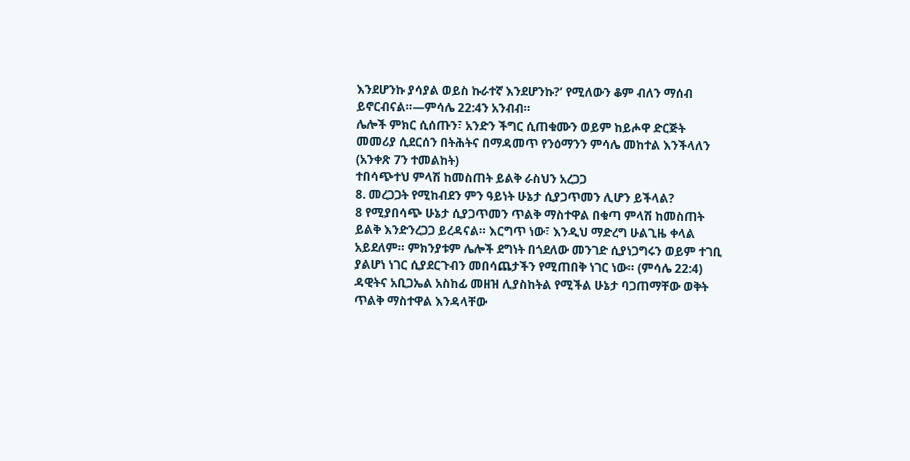እንደሆንኩ ያሳያል ወይስ ኩራተኛ እንደሆንኩ?’ የሚለውን ቆም ብለን ማሰብ ይኖርብናል።—ምሳሌ 22:4ን አንብብ።
ሌሎች ምክር ሲሰጡን፣ አንድን ችግር ሲጠቁሙን ወይም ከይሖዋ ድርጅት መመሪያ ሲደርሰን በትሕትና በማዳመጥ የንዕማንን ምሳሌ መከተል እንችላለን (አንቀጽ 7ን ተመልከት)
ተበሳጭተህ ምላሽ ከመስጠት ይልቅ ራስህን አረጋጋ
8. መረጋጋት የሚከብደን ምን ዓይነት ሁኔታ ሲያጋጥመን ሊሆን ይችላል?
8 የሚያበሳጭ ሁኔታ ሲያጋጥመን ጥልቅ ማስተዋል በቁጣ ምላሽ ከመስጠት ይልቅ እንድንረጋጋ ይረዳናል። እርግጥ ነው፣ እንዲህ ማድረግ ሁልጊዜ ቀላል አይደለም። ምክንያቱም ሌሎች ደግነት በጎደለው መንገድ ሲያነጋግሩን ወይም ተገቢ ያልሆነ ነገር ሲያደርጉብን መበሳጨታችን የሚጠበቅ ነገር ነው። (ምሳሌ 22:4) ዳዊትና አቢጋኤል አስከፊ መዘዝ ሊያስከትል የሚችል ሁኔታ ባጋጠማቸው ወቅት ጥልቅ ማስተዋል እንዳላቸው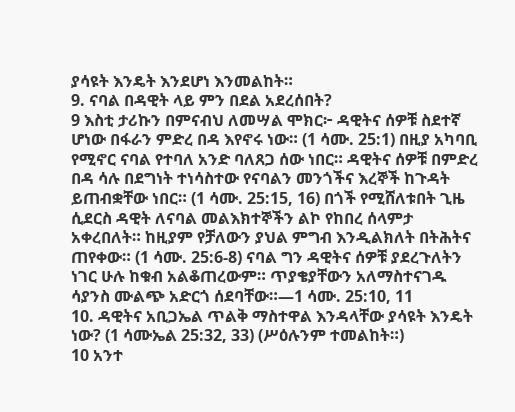ያሳዩት እንዴት እንደሆነ እንመልከት።
9. ናባል በዳዊት ላይ ምን በደል አደረሰበት?
9 እስቲ ታሪኩን በምናብህ ለመሣል ሞክር፦ ዳዊትና ሰዎቹ ስደተኛ ሆነው በፋራን ምድረ በዳ እየኖሩ ነው። (1 ሳሙ. 25:1) በዚያ አካባቢ የሚኖር ናባል የተባለ አንድ ባለጸጋ ሰው ነበር። ዳዊትና ሰዎቹ በምድረ በዳ ሳሉ በደግነት ተነሳስተው የናባልን መንጎችና እረኞች ከጉዳት ይጠብቋቸው ነበር። (1 ሳሙ. 25:15, 16) በጎች የሚሸለቱበት ጊዜ ሲደርስ ዳዊት ለናባል መልእክተኞችን ልኮ የከበረ ሰላምታ አቀረበለት። ከዚያም የቻለውን ያህል ምግብ እንዲልክለት በትሕትና ጠየቀው። (1 ሳሙ. 25:6-8) ናባል ግን ዳዊትና ሰዎቹ ያደረጉለትን ነገር ሁሉ ከቁብ አልቆጠረውም። ጥያቄያቸውን አለማስተናገዱ ሳያንስ ሙልጭ አድርጎ ሰደባቸው።—1 ሳሙ. 25:10, 11
10. ዳዊትና አቢጋኤል ጥልቅ ማስተዋል እንዳላቸው ያሳዩት እንዴት ነው? (1 ሳሙኤል 25:32, 33) (ሥዕሉንም ተመልከት።)
10 አንተ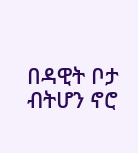በዳዊት ቦታ ብትሆን ኖሮ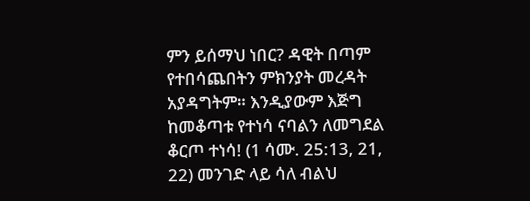ምን ይሰማህ ነበር? ዳዊት በጣም የተበሳጨበትን ምክንያት መረዳት አያዳግትም። እንዲያውም እጅግ ከመቆጣቱ የተነሳ ናባልን ለመግደል ቆርጦ ተነሳ! (1 ሳሙ. 25:13, 21, 22) መንገድ ላይ ሳለ ብልህ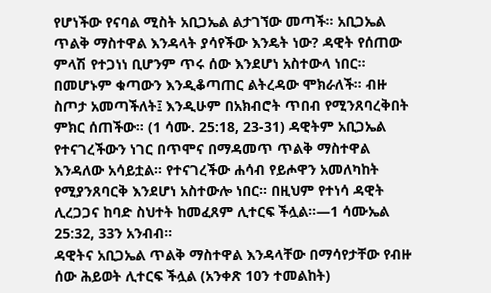የሆነችው የናባል ሚስት አቢጋኤል ልታገኘው መጣች። አቢጋኤል ጥልቅ ማስተዋል እንዳላት ያሳየችው እንዴት ነው? ዳዊት የሰጠው ምላሽ የተጋነነ ቢሆንም ጥሩ ሰው እንደሆነ አስተውላ ነበር። በመሆኑም ቁጣውን እንዲቆጣጠር ልትረዳው ሞክራለች። ብዙ ስጦታ አመጣችለት፤ እንዲሁም በአክብሮት ጥበብ የሚንጸባረቅበት ምክር ሰጠችው። (1 ሳሙ. 25:18, 23-31) ዳዊትም አቢጋኤል የተናገረችውን ነገር በጥሞና በማዳመጥ ጥልቅ ማስተዋል እንዳለው አሳይቷል። የተናገረችው ሐሳብ የይሖዋን አመለካከት የሚያንጸባርቅ እንደሆነ አስተውሎ ነበር። በዚህም የተነሳ ዳዊት ሊረጋጋና ከባድ ስህተት ከመፈጸም ሊተርፍ ችሏል።—1 ሳሙኤል 25:32, 33ን አንብብ።
ዳዊትና አቢጋኤል ጥልቅ ማስተዋል እንዳላቸው በማሳየታቸው የብዙ ሰው ሕይወት ሊተርፍ ችሏል (አንቀጽ 10ን ተመልከት)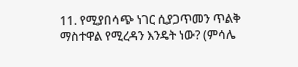11. የሚያበሳጭ ነገር ሲያጋጥመን ጥልቅ ማስተዋል የሚረዳን እንዴት ነው? (ምሳሌ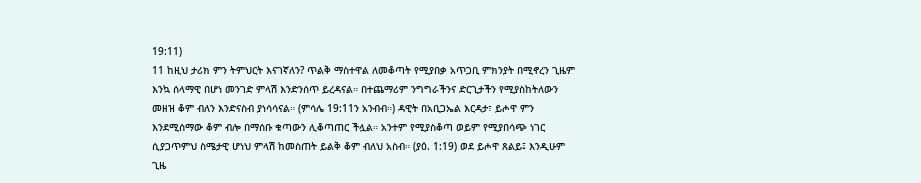19:11)
11 ከዚህ ታሪክ ምን ትምህርት እናገኛለን? ጥልቅ ማስተዋል ለመቆጣት የሚያበቃ አጥጋቢ ምክንያት በሚኖረን ጊዜም እንኳ ሰላማዊ በሆነ መንገድ ምላሽ እንድንሰጥ ይረዳናል። በተጨማሪም ንግግራችንና ድርጊታችን የሚያስከትለውን መዘዝ ቆም ብለን እንድናስብ ያነሳሳናል። (ምሳሌ 19:11ን አንብብ።) ዳዊት በአቢጋኤል እርዳታ፣ ይሖዋ ምን እንደሚሰማው ቆም ብሎ በማሰቡ ቁጣውን ሊቆጣጠር ችሏል። አንተም የሚያስቆጣ ወይም የሚያበሳጭ ነገር ሲያጋጥምህ ስሜታዊ ሆነህ ምላሽ ከመስጠት ይልቅ ቆም ብለህ አስብ። (ያዕ. 1:19) ወደ ይሖዋ ጸልይ፤ እንዲሁም ጊዜ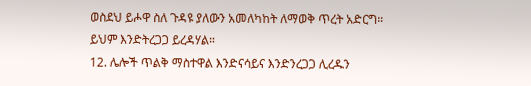ወስደህ ይሖዋ ስለ ጉዳዩ ያለውን አመለካከት ለማወቅ ጥረት አድርግ። ይህም እንድትረጋጋ ይረዳሃል።
12. ሌሎች ጥልቅ ማስተዋል እንድናሳይና እንድንረጋጋ ሊረዱን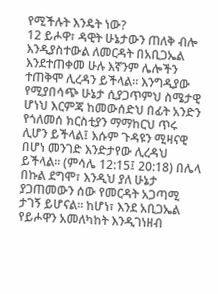የሚችሉት እንዴት ነው?
12 ይሖዋ፣ ዳዊት ሁኔታውን ጠለቅ ብሎ እንዲያስተውል ለመርዳት በአቢጋኤል እንደተጠቀመ ሁሉ እኛንም ሌሎችን ተጠቅሞ ሊረዳን ይችላል። እንግዲያው የሚያበሳጭ ሁኔታ ሲያጋጥምህ ስሜታዊ ሆነህ እርምጃ ከመውሰድህ በፊት አንድን የጎለመሰ ክርስቲያን ማማከርህ ጥሩ ሊሆን ይችላል፤ እሱም ጉዳዩን ሚዛናዊ በሆነ መንገድ እንድታየው ሊረዳህ ይችላል። (ምሳሌ 12:15፤ 20:18) በሌላ በኩል ደግሞ፣ እንዲህ ያለ ሁኔታ ያጋጠመውን ሰው የመርዳት አጋጣሚ ታገኝ ይሆናል። ከሆነ፣ እንደ አቢጋኤል የይሖዋን አመለካከት እንዲገነዘብ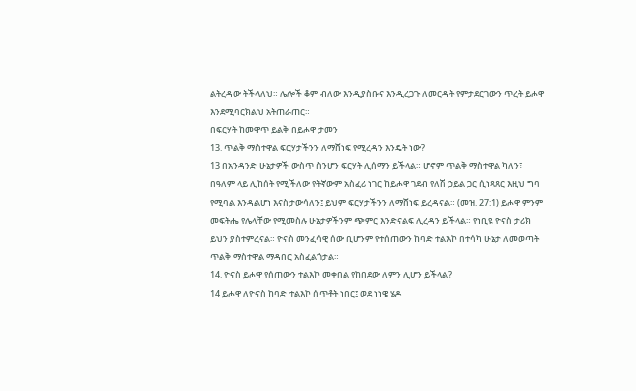ልትረዳው ትችላለህ። ሌሎች ቆም ብለው እንዲያስቡና እንዲረጋጉ ለመርዳት የምታደርገውን ጥረት ይሖዋ እንደሚባርክልህ አትጠራጠር።
በፍርሃት ከመዋጥ ይልቅ በይሖዋ ታመን
13. ጥልቅ ማስተዋል ፍርሃታችንን ለማሸነፍ የሚረዳን እንዴት ነው?
13 በአንዳንድ ሁኔታዎች ውስጥ ስንሆን ፍርሃት ሊሰማን ይችላል። ሆኖም ጥልቅ ማስተዋል ካለን፣ በዓለም ላይ ሊከሰት የሚችለው የትኛውም አስፈሪ ነገር ከይሖዋ ገደብ የለሽ ኃይል ጋር ሲነጻጸር እዚህ ግባ የሚባል እንዳልሆነ እናስታውሳለን፤ ይህም ፍርሃታችንን ለማሸነፍ ይረዳናል። (መዝ. 27:1) ይሖዋ ምንም መፍትሔ የሌላቸው የሚመስሉ ሁኔታዎችንም ጭምር እንድናልፍ ሊረዳን ይችላል። የነቢዩ ዮናስ ታሪክ ይህን ያስተምረናል። ዮናስ መንፈሳዊ ሰው ቢሆንም የተሰጠውን ከባድ ተልእኮ በተሳካ ሁኔታ ለመወጣት ጥልቅ ማስተዋል ማዳበር አስፈልጎታል።
14. ዮናስ ይሖዋ የሰጠውን ተልእኮ መቀበል የከበደው ለምን ሊሆን ይችላል?
14 ይሖዋ ለዮናስ ከባድ ተልእኮ ሰጥቶት ነበር፤ ወደ ነነዌ ሄዶ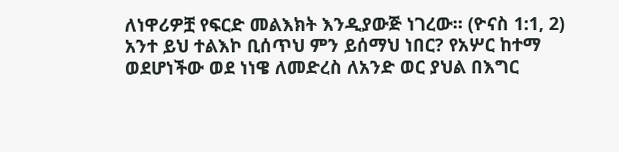ለነዋሪዎቿ የፍርድ መልእክት እንዲያውጅ ነገረው። (ዮናስ 1:1, 2) አንተ ይህ ተልእኮ ቢሰጥህ ምን ይሰማህ ነበር? የአሦር ከተማ ወደሆነችው ወደ ነነዌ ለመድረስ ለአንድ ወር ያህል በእግር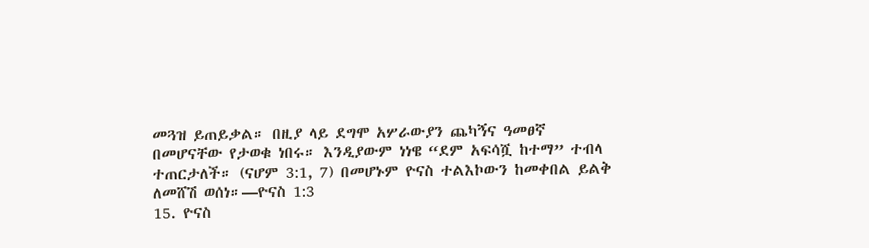መጓዝ ይጠይቃል። በዚያ ላይ ደግሞ አሦራውያን ጨካኝና ዓመፀኛ በመሆናቸው የታወቁ ነበሩ። እንዲያውም ነነዌ “ደም አፍሳሿ ከተማ” ተብላ ተጠርታለች። (ናሆም 3:1, 7) በመሆኑም ዮናስ ተልእኮውን ከመቀበል ይልቅ ለመሸሽ ወሰነ።—ዮናስ 1:3
15. ዮናስ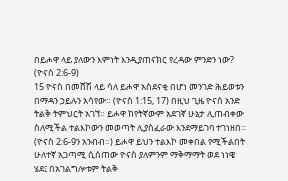በይሖዋ ላይ ያለውን እምነት እንዲያጠናክር የረዳው ምንድን ነው? (ዮናስ 2:6-9)
15 ዮናስ በመሸሽ ላይ ሳለ ይሖዋ አስደናቂ በሆነ መንገድ ሕይወቱን በማዳን ኃይሉን አሳየው። (ዮናስ 1:15, 17) በዚህ ጊዜ ዮናስ አንድ ትልቅ ትምህርት አገኘ። ይሖዋ ከየትኛውም አደገኛ ሁኔታ ሊጠብቀው ስለሚችል ተልእኮውን መወጣት ሊያስፈራው እንደማይገባ ተገነዘበ። (ዮናስ 2:6-9ን አንብብ።) ይሖዋ ይህን ተልእኮ መቀበል የሚችልበት ሁለተኛ አጋጣሚ ሲሰጠው ዮናስ ያለምንም ማቅማማት ወደ ነነዌ ሄደ፤ በአገልግሎቱም ትልቅ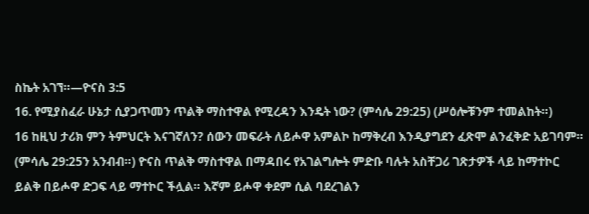ስኬት አገኘ።—ዮናስ 3:5
16. የሚያስፈራ ሁኔታ ሲያጋጥመን ጥልቅ ማስተዋል የሚረዳን እንዴት ነው? (ምሳሌ 29:25) (ሥዕሎቹንም ተመልከት።)
16 ከዚህ ታሪክ ምን ትምህርት እናገኛለን? ሰውን መፍራት ለይሖዋ አምልኮ ከማቅረብ እንዲያግደን ፈጽሞ ልንፈቅድ አይገባም። (ምሳሌ 29:25ን አንብብ።) ዮናስ ጥልቅ ማስተዋል በማዳበሩ የአገልግሎት ምድቡ ባሉት አስቸጋሪ ገጽታዎች ላይ ከማተኮር ይልቅ በይሖዋ ድጋፍ ላይ ማተኮር ችሏል። እኛም ይሖዋ ቀደም ሲል ባደረገልን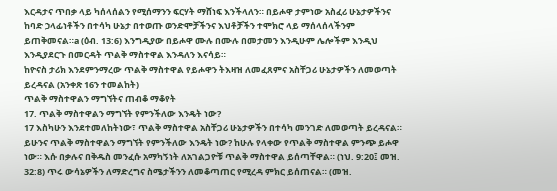እርዳታና ጥበቃ ላይ ካሰላሰልን የሚሰማንን ፍርሃት ማሸነፍ እንችላለን። በይሖዋ ታምነው አስፈሪ ሁኔታዎችንና ከባድ ኃላፊነቶችን በተሳካ ሁኔታ በተወጡ ወንድሞቻችንና እህቶቻችን ተሞክሮ ላይ ማሰላሰላችንም ይጠቅመናል።a (ዕብ. 13:6) እንግዲያው በይሖዋ ሙሉ በሙሉ በመታመን እንዲሁም ሌሎችም እንዲህ እንዲያደርጉ በመርዳት ጥልቅ ማስተዋል እንዳለን እናሳይ።
ከዮናስ ታሪክ እንደምንማረው ጥልቅ ማስተዋል የይሖዋን ትእዛዝ ለመፈጸምና አስቸጋሪ ሁኔታዎችን ለመወጣት ይረዳናል (አንቀጽ 16ን ተመልከት)
ጥልቅ ማስተዋልን ማግኘትና ጠብቆ ማቆየት
17. ጥልቅ ማስተዋልን ማግኘት የምንችለው እንዴት ነው?
17 እስካሁን እንደተመለከትነው፣ ጥልቅ ማስተዋል አስቸጋሪ ሁኔታዎችን በተሳካ መንገድ ለመወጣት ይረዳናል። ይሁንና ጥልቅ ማስተዋልን ማግኘት የምንችለው እንዴት ነው? ከሁሉ የላቀው የጥልቅ ማስተዋል ምንጭ ይሖዋ ነው። እሱ በቃሉና በቅዱስ መንፈሱ አማካኝነት ለአገልጋዮቹ ጥልቅ ማስተዋል ይሰጣቸዋል። (ነህ. 9:20፤ መዝ. 32:8) ጥሩ ውሳኔዎችን ለማድረግና ስሜታችንን ለመቆጣጠር የሚረዳ ምክር ይሰጠናል። (መዝ.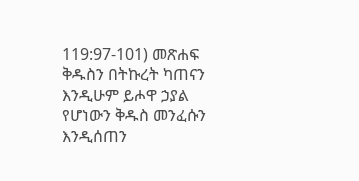119:97-101) መጽሐፍ ቅዱስን በትኩረት ካጠናን እንዲሁም ይሖዋ ኃያል የሆነውን ቅዱስ መንፈሱን እንዲሰጠን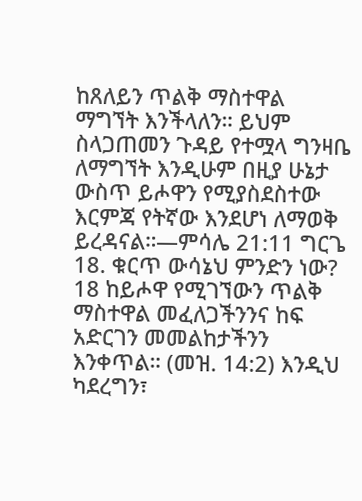ከጸለይን ጥልቅ ማስተዋል ማግኘት እንችላለን። ይህም ስላጋጠመን ጉዳይ የተሟላ ግንዛቤ ለማግኘት እንዲሁም በዚያ ሁኔታ ውስጥ ይሖዋን የሚያስደስተው እርምጃ የትኛው እንደሆነ ለማወቅ ይረዳናል።—ምሳሌ 21:11 ግርጌ
18. ቁርጥ ውሳኔህ ምንድን ነው?
18 ከይሖዋ የሚገኘውን ጥልቅ ማስተዋል መፈለጋችንንና ከፍ አድርገን መመልከታችንን እንቀጥል። (መዝ. 14:2) እንዲህ ካደረግን፣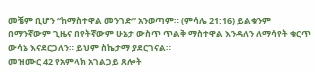መቼም ቢሆን “ከማስተዋል መንገድ” አንወጣም። (ምሳሌ 21:16) ይልቁንም በማንኛውም ጊዜና በየትኛውም ሁኔታ ውስጥ ጥልቅ ማስተዋል እንዳለን ለማሳየት ቁርጥ ውሳኔ እናደርጋለን። ይህም ስኬታማ ያደርገናል።
መዝሙር 42 የአምላክ አገልጋይ ጸሎት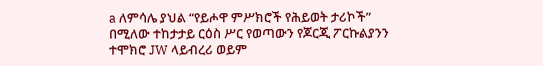a ለምሳሌ ያህል “የይሖዋ ምሥክሮች የሕይወት ታሪኮች” በሚለው ተከታታይ ርዕስ ሥር የወጣውን የጆርጂ ፖርኩልያንን ተሞክሮ JW ላይብረሪ ወይም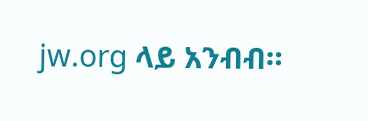jw.org ላይ አንብብ።